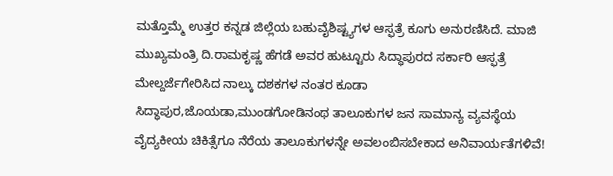ಮತ್ತೊಮ್ಮೆ ಉತ್ತರ ಕನ್ನಡ ಜಿಲ್ಲೆಯ ಬಹುವೈಶಿಷ್ಟ್ಯಗಳ ಆಸ್ಫತ್ರೆ ಕೂಗು ಅನುರಣಿಸಿದೆ. ಮಾಜಿ ಮುಖ್ಯಮಂತ್ರಿ ದಿ.ರಾಮಕೃಷ್ಣ ಹೆಗಡೆ ಅವರ ಹುಟ್ಟೂರು ಸಿದ್ಧಾಪುರದ ಸರ್ಕಾರಿ ಆಸ್ಫತ್ರೆ ಮೇಲ್ದರ್ಜೆಗೇರಿಸಿದ ನಾಲ್ಕು ದಶಕಗಳ ನಂತರ ಕೂಡಾ ಸಿದ್ಧಾಪುರ,ಜೊಯಡಾ,ಮುಂಡಗೋಡಿನಂಥ ತಾಲೂಕುಗಳ ಜನ ಸಾಮಾನ್ಯ ವ್ಯವಸ್ಥೆಯ ವೈದ್ಯಕೀಯ ಚಿಕಿತ್ಸೆಗೂ ನೆರೆಯ ತಾಲೂಕುಗಳನ್ನೇ ಅವಲಂಬಿಸಬೇಕಾದ ಅನಿವಾರ್ಯತೆಗಳಿವೆ!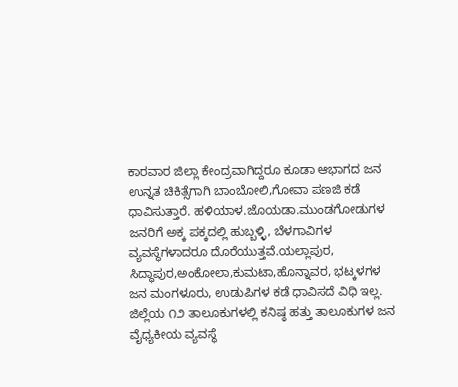ಕಾರವಾರ ಜಿಲ್ಲಾ ಕೇಂದ್ರವಾಗಿದ್ದರೂ ಕೂಡಾ ಆಭಾಗದ ಜನ ಉನ್ನತ ಚಿಕಿತ್ಸೆಗಾಗಿ ಬಾಂಬೋಲಿ,ಗೋವಾ ಪಣಜಿ ಕಡೆ ಧಾವಿಸುತ್ತಾರೆ. ಹಳಿಯಾಳ.ಜೊಯಡಾ.ಮುಂಡಗೋಡುಗಳ ಜನರಿಗೆ ಅಕ್ಕ ಪಕ್ಕದಲ್ಲಿ ಹುಬ್ಬಳ್ಳಿ, ಬೆಳಗಾವಿಗಳ ವ್ಯವಸ್ಥೆಗಳಾದರೂ ದೊರೆಯುತ್ತವೆ.ಯಲ್ಲಾಪುರ, ಸಿದ್ಧಾಪುರ,ಅಂಕೋಲಾ,ಕುಮಟಾ,ಹೊನ್ನಾವರ, ಭಟ್ಕಳಗಳ ಜನ ಮಂಗಳೂರು, ಉಡುಪಿಗಳ ಕಡೆ ಧಾವಿಸದೆ ವಿಧಿ ಇಲ್ಲ.
ಜಿಲ್ಲೆಯ ೧೨ ತಾಲೂಕುಗಳಲ್ಲಿ ಕನಿಷ್ಠ ಹತ್ತು ತಾಲೂಕುಗಳ ಜನ ವೈಧ್ಯಕೀಯ ವ್ಯವಸ್ಥೆ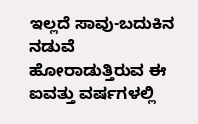ಇಲ್ಲದೆ ಸಾವು-ಬದುಕಿನ ನಡುವೆ ಹೋರಾಡುತ್ತಿರುವ ಈ ಐವತ್ತು ವರ್ಷಗಳಲ್ಲಿ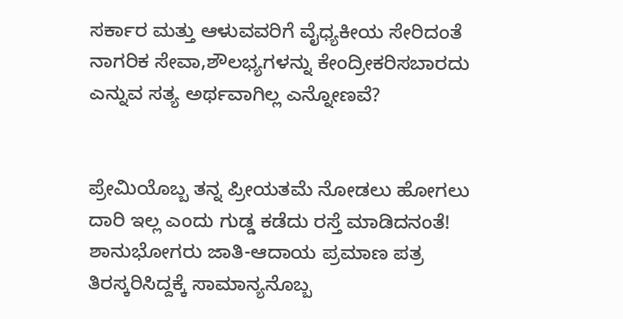ಸರ್ಕಾರ ಮತ್ತು ಆಳುವವರಿಗೆ ವೈಧ್ಯಕೀಯ ಸೇರಿದಂತೆ ನಾಗರಿಕ ಸೇವಾ,ಶೌಲಭ್ಯಗಳನ್ನು ಕೇಂದ್ರೀಕರಿಸಬಾರದು ಎನ್ನುವ ಸತ್ಯ ಅರ್ಥವಾಗಿಲ್ಲ ಎನ್ನೋಣವೆ?


ಪ್ರೇಮಿಯೊಬ್ಬ ತನ್ನ ಪ್ರೀಯತಮೆ ನೋಡಲು ಹೋಗಲು ದಾರಿ ಇಲ್ಲ ಎಂದು ಗುಡ್ಡ ಕಡೆದು ರಸ್ತೆ ಮಾಡಿದನಂತೆ!
ಶಾನುಭೋಗರು ಜಾತಿ-ಆದಾಯ ಪ್ರಮಾಣ ಪತ್ರ ತಿರಸ್ಕರಿಸಿದ್ದಕ್ಕೆ ಸಾಮಾನ್ಯನೊಬ್ಬ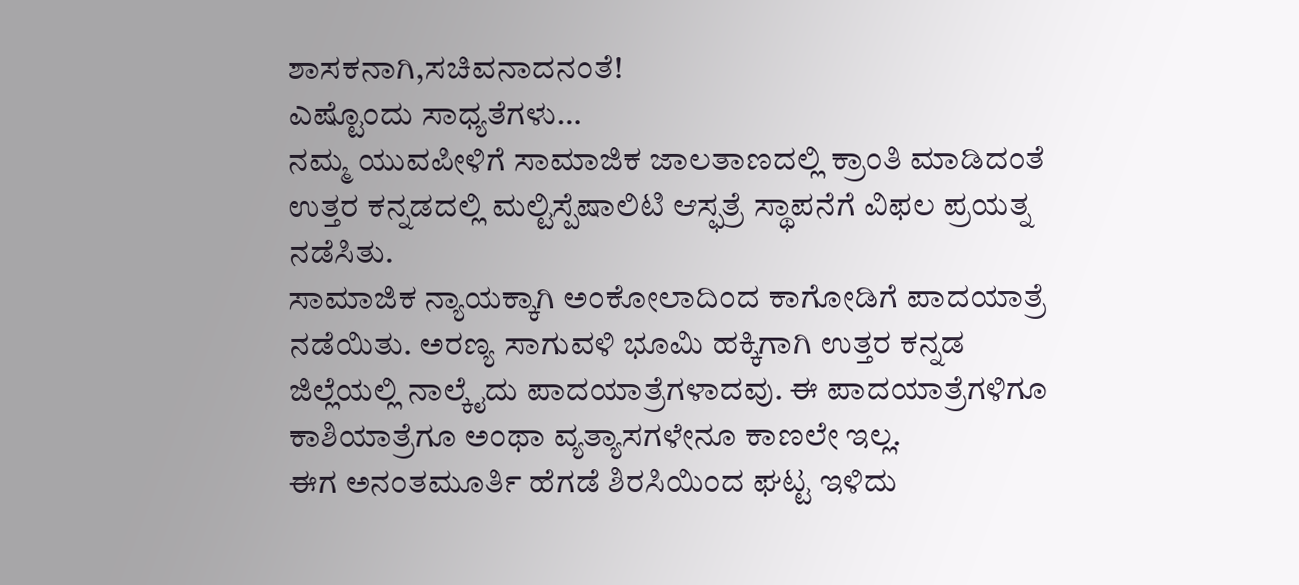ಶಾಸಕನಾಗಿ,ಸಚಿವನಾದನಂತೆ!
ಎಷ್ಟೊಂದು ಸಾಧ್ಯತೆಗಳು…
ನಮ್ಮ ಯುವಪೀಳಿಗೆ ಸಾಮಾಜಿಕ ಜಾಲತಾಣದಲ್ಲಿ ಕ್ರಾಂತಿ ಮಾಡಿದಂತೆ ಉತ್ತರ ಕನ್ನಡದಲ್ಲಿ ಮಲ್ಟಿಸ್ಪೆಷಾಲಿಟಿ ಆಸ್ಫತ್ರೆ ಸ್ಥಾಪನೆಗೆ ವಿಫಲ ಪ್ರಯತ್ನ ನಡೆಸಿತು.
ಸಾಮಾಜಿಕ ನ್ಯಾಯಕ್ಕಾಗಿ ಅಂಕೋಲಾದಿಂದ ಕಾಗೋಡಿಗೆ ಪಾದಯಾತ್ರೆ ನಡೆಯಿತು. ಅರಣ್ಯ ಸಾಗುವಳಿ ಭೂಮಿ ಹಕ್ಕಿಗಾಗಿ ಉತ್ತರ ಕನ್ನಡ ಜಿಲ್ಲೆಯಲ್ಲಿ ನಾಲ್ಕೈದು ಪಾದಯಾತ್ರೆಗಳಾದವು. ಈ ಪಾದಯಾತ್ರೆಗಳಿಗೂ ಕಾಶಿಯಾತ್ರೆಗೂ ಅಂಥಾ ವ್ಯತ್ಯಾಸಗಳೇನೂ ಕಾಣಲೇ ಇಲ್ಲ.
ಈಗ ಅನಂತಮೂರ್ತಿ ಹೆಗಡೆ ಶಿರಸಿಯಿಂದ ಘಟ್ಟ ಇಳಿದು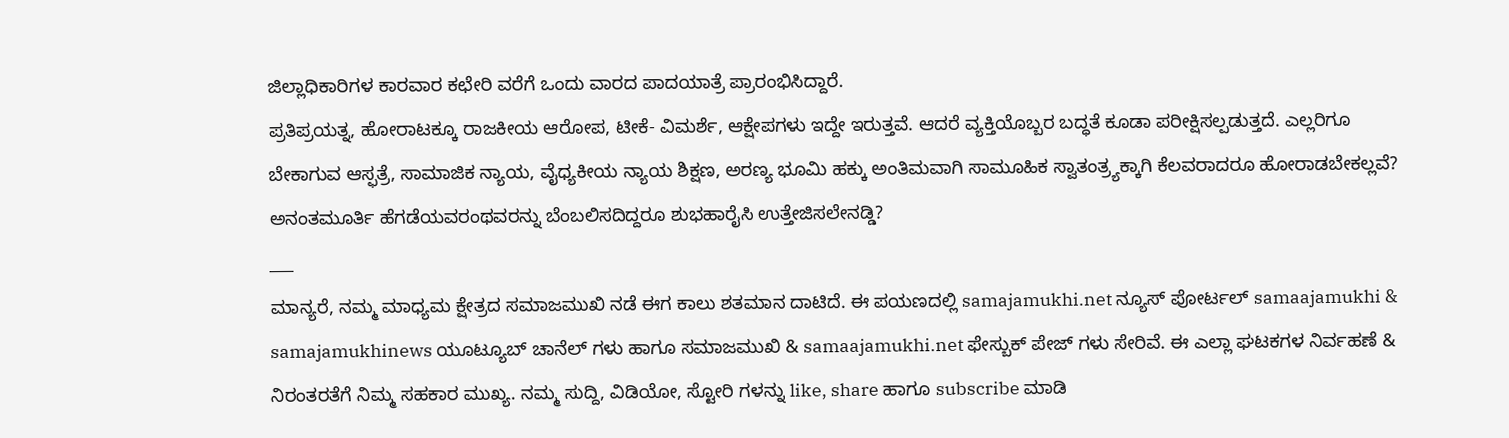ಜಿಲ್ಲಾಧಿಕಾರಿಗಳ ಕಾರವಾರ ಕಛೇರಿ ವರೆಗೆ ಒಂದು ವಾರದ ಪಾದಯಾತ್ರೆ ಪ್ರಾರಂಭಿಸಿದ್ದಾರೆ.
ಪ್ರತಿಪ್ರಯತ್ನ, ಹೋರಾಟಕ್ಕೂ ರಾಜಕೀಯ ಆರೋಪ, ಟೀಕೆ- ವಿಮರ್ಶೆ, ಆಕ್ಷೇಪಗಳು ಇದ್ದೇ ಇರುತ್ತವೆ. ಆದರೆ ವ್ಯಕ್ತಿಯೊಬ್ಬರ ಬದ್ಧತೆ ಕೂಡಾ ಪರೀಕ್ಷಿಸಲ್ಪಡುತ್ತದೆ. ಎಲ್ಲರಿಗೂ ಬೇಕಾಗುವ ಆಸ್ಫತ್ರೆ, ಸಾಮಾಜಿಕ ನ್ಯಾಯ, ವೈಧ್ಯಕೀಯ ನ್ಯಾಯ ಶಿಕ್ಷಣ, ಅರಣ್ಯ ಭೂಮಿ ಹಕ್ಕು ಅಂತಿಮವಾಗಿ ಸಾಮೂಹಿಕ ಸ್ವಾತಂತ್ರ್ಯಕ್ಕಾಗಿ ಕೆಲವರಾದರೂ ಹೋರಾಡಬೇಕಲ್ಲವೆ?
ಅನಂತಮೂರ್ತಿ ಹೆಗಡೆಯವರಂಥವರನ್ನು ಬೆಂಬಲಿಸದಿದ್ದರೂ ಶುಭಹಾರೈಸಿ ಉತ್ತೇಜಿಸಲೇನಡ್ಡಿ?
___
ಮಾನ್ಯರೆ, ನಮ್ಮ ಮಾಧ್ಯಮ ಕ್ಷೇತ್ರದ ಸಮಾಜಮುಖಿ ನಡೆ ಈಗ ಕಾಲು ಶತಮಾನ ದಾಟಿದೆ. ಈ ಪಯಣದಲ್ಲಿ samajamukhi.net ನ್ಯೂಸ್ ಪೋರ್ಟಲ್ samaajamukhi & samajamukhinews ಯೂಟ್ಯೂಬ್ ಚಾನೆಲ್ ಗಳು ಹಾಗೂ ಸಮಾಜಮುಖಿ & samaajamukhi.net ಫೇಸ್ಬುಕ್ ಪೇಜ್ ಗಳು ಸೇರಿವೆ. ಈ ಎಲ್ಲಾ ಘಟಕಗಳ ನಿರ್ವಹಣೆ & ನಿರಂತರತೆಗೆ ನಿಮ್ಮ ಸಹಕಾರ ಮುಖ್ಯ. ನಮ್ಮ ಸುದ್ದಿ, ವಿಡಿಯೋ, ಸ್ಟೋರಿ ಗಳನ್ನು like, share ಹಾಗೂ subscribe ಮಾಡಿ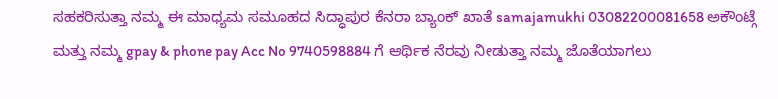ಸಹಕರಿಸುತ್ತಾ ನಮ್ಮ ಈ ಮಾಧ್ಯಮ ಸಮೂಹದ ಸಿದ್ಧಾಪುರ ಕೆನರಾ ಬ್ಯಾಂಕ್ ಖಾತೆ samajamukhi 03082200081658 ಅಕೌಂಟ್ಗೆ ಮತ್ತು ನಮ್ಮ gpay & phone pay Acc No 9740598884 ಗೆ ಆರ್ಥಿಕ ನೆರವು ನೀಡುತ್ತಾ ನಮ್ಮ ಜೊತೆಯಾಗಲು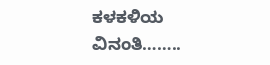ಕಳಕಳಿಯ ವಿನಂತಿ……..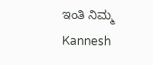ಇಂತಿ ನಿಮ್ಮ Kannesh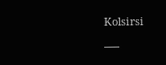Kolsirsi
___